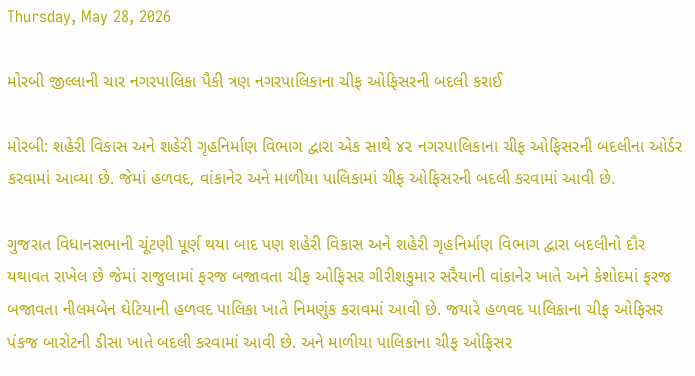Thursday, May 28, 2026

મોરબી જીલ્લાની ચાર નગરપાલિકા પૈકી ત્રણ નગરપાલિકાના ચીફ ઓફિસરની બદલી કરાઈ

મોરબી: શહેરી વિકાસ અને શહેરી ગૃહનિર્માણ વિભાગ દ્વારા એક સાથે ૪૨ નગરપાલિકાના ચીફ ઓફિસરની બદલીના ઓર્ડર કરવામાં આવ્યા છે. જેમાં હળવદ, વાંકાનેર અને માળીયા પાલિકામાં ચીફ ઓફિસરની બદલી કરવામાં આવી છે.

ગુજરાત વિધાનસભાની ચૂંટણી પૂર્ણ થયા બાદ પણ શહેરી વિકાસ અને શહેરી ગૃહનિર્માણ વિભાગ દ્વારા બદલીનો દૌર યથાવત રાખેલ છે જેમાં રાજુલામાં ફરજ બજાવતા ચીફ ઓફિસર ગીરીશકુમાર સરૈયાની વાંકાનેર ખાતે અને કેશોદમાં ફરજ બજાવતા નીલમબેન ઘેટિયાની હળવદ પાલિકા ખાતે નિમણુંક કરાવમાં આવી છે. જયારે હળવદ પાલિકાના ચીફ ઓફિસર પંકજ બારોટની ડીસા ખાતે બદલી કરવામાં આવી છે. અને માળીયા પાલિકાના ચીફ ઓફિસર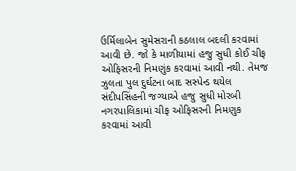ઉર્મિલાબેન સુમેસરાની કઠલાલ બદલી કરવામાં આવી છે. જો કે માળીયામાં હજુ સુધી કોઈ ચીફ ઓફિસરની નિમણુંક કરવામાં આવી નથી. તેમજ ઝુલતા પુલ દુર્ઘટના બાદ સસ્પેન્ડ થયેલ સંદીપસિંહની જગ્યાએ હજુ સુધી મોરબી નગરપાલિકામાં ચીફ ઓફિસરની નિમણુક કરવામાં આવી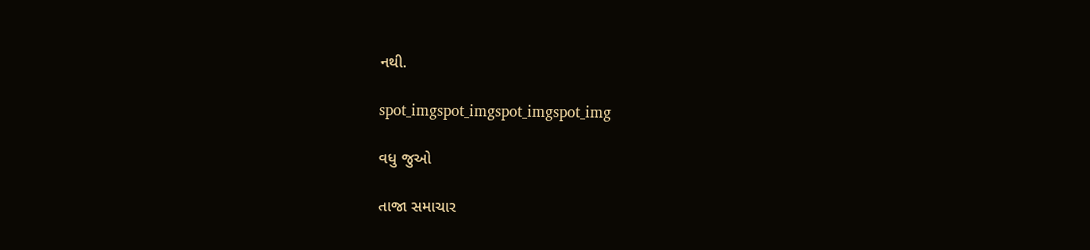નથી.

spot_imgspot_imgspot_imgspot_img

વધુ જુઓ

તાજા સમાચાર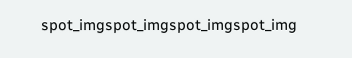spot_imgspot_imgspot_imgspot_img